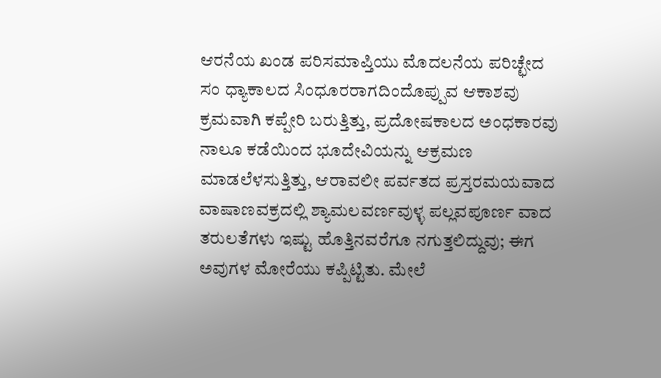ಆರನೆಯ ಖಂಡ ಪರಿಸಮಾಪ್ತಿಯು ಮೊದಲನೆಯ ಪರಿಚ್ಛೇದ ಸಂ ಧ್ಯಾಕಾಲದ ಸಿಂಧೂರರಾಗದಿಂದೊಪ್ಪುವ ಆಕಾಶವು ಕ್ರಮವಾಗಿ ಕಪ್ಪೇರಿ ಬರುತ್ತಿತ್ತು, ಪ್ರದೋಷಕಾಲದ ಅಂಧಕಾರವು ನಾಲೂ ಕಡೆಯಿಂದ ಭೂದೇವಿಯನ್ನು ಆಕ್ರಮಣ ಮಾಡಲೆಳಸುತ್ತಿತ್ತು, ಆರಾವಲೀ ಪರ್ವತದ ಪ್ರಸ್ತರಮಯವಾದ ವಾಷಾಣವಕ್ರದಲ್ಲಿ ಶ್ಯಾಮಲವರ್ಣವುಳ್ಳ ಪಲ್ಲವಪೂರ್ಣ ವಾದ ತರುಲತೆಗಳು ಇಷ್ಟು ಹೊತ್ತಿನವರೆಗೂ ನಗುತ್ತಲಿದ್ದುವು; ಈಗ ಅವುಗಳ ಮೋರೆಯು ಕಪ್ಪಿಟ್ಟಿತು. ಮೇಲೆ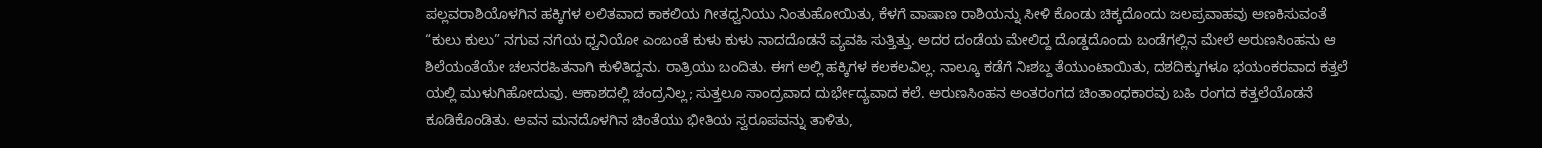ಪಲ್ಲವರಾಶಿಯೊಳಗಿನ ಹಕ್ಕಿಗಳ ಲಲಿತವಾದ ಕಾಕಲಿಯ ಗೀತಧ್ವನಿಯು ನಿಂತುಹೋಯಿತು, ಕೆಳಗೆ ವಾಷಾಣ ರಾಶಿಯನ್ನು ಸೀಳಿ ಕೊಂಡು ಚಿಕ್ಕದೊಂದು ಜಲಪ್ರವಾಹವು ಅಣಕಿಸುವಂತೆ “ಕುಲು ಕುಲು” ನಗುವ ನಗೆಯ ಧ್ವನಿಯೋ ಎಂಬಂತೆ ಕುಳು ಕುಳು ನಾದದೊಡನೆ ವ್ಯವಹಿ ಸುತ್ತಿತ್ತು. ಅದರ ದಂಡೆಯ ಮೇಲಿದ್ದ ದೊಡ್ಡದೊಂದು ಬಂಡೆಗಲ್ಲಿನ ಮೇಲೆ ಅರುಣಸಿಂಹನು ಆ ಶಿಲೆಯಂತೆಯೇ ಚಲನರಹಿತನಾಗಿ ಕುಳಿತಿದ್ದನು. ರಾತ್ರಿಯು ಬಂದಿತು. ಈಗ ಅಲ್ಲಿ ಹಕ್ಕಿಗಳ ಕಲಕಲವಿಲ್ಲ. ನಾಲ್ಕೂ ಕಡೆಗೆ ನಿಃಶಬ್ದ ತೆಯುಂಟಾಯಿತು, ದಶದಿಕ್ಕುಗಳೂ ಭಯಂಕರವಾದ ಕತ್ತಲೆ ಯಲ್ಲಿ ಮುಳುಗಿಹೋದುವು. ಆಕಾಶದಲ್ಲಿ ಚಂದ್ರನಿಲ್ಲ; ಸುತ್ತಲೂ ಸಾಂದ್ರವಾದ ದುರ್ಭೇದ್ಯವಾದ ಕಲೆ. ಅರುಣಸಿಂಹನ ಅಂತರಂಗದ ಚಿಂತಾಂಧಕಾರವು ಬಹಿ ರಂಗದ ಕತ್ತಲೆಯೊಡನೆ ಕೂಡಿಕೊಂಡಿತು. ಅವನ ಮನದೊಳಗಿನ ಚಿಂತೆಯು ಭೀತಿಯ ಸ್ವರೂಪವನ್ನು ತಾಳಿತು,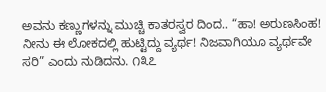ಅವನು ಕಣ್ಣುಗಳನ್ನು ಮುಚ್ಚಿ ಕಾತರಸ್ವರ ದಿಂದ.. “ಹಾ! ಅರುಣಸಿಂಹ! ನೀನು ಈ ಲೋಕದಲ್ಲಿ ಹುಟ್ಟಿದ್ದು ವ್ಯರ್ಥ! ನಿಜವಾಗಿಯೂ ವ್ಯರ್ಥವೇ ಸರಿ” ಎಂದು ನುಡಿದನು. ೧೩೭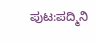ಪುಟ:ಪದ್ಮಿನಿ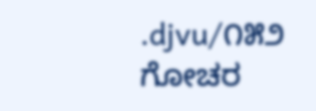.djvu/೧೫೨
ಗೋಚರ